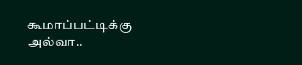கூமாப்பட்டிக்கு அல்வா..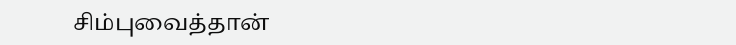சிம்புவைத்தான்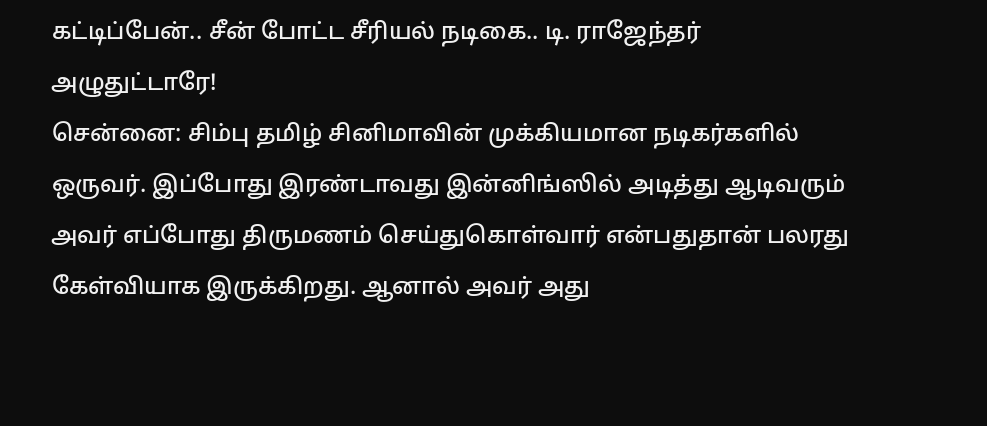கட்டிப்பேன்.. சீன் போட்ட சீரியல் நடிகை.. டி. ராஜேந்தர் அழுதுட்டாரே!
சென்னை: சிம்பு தமிழ் சினிமாவின் முக்கியமான நடிகர்களில் ஒருவர். இப்போது இரண்டாவது இன்னிங்ஸில் அடித்து ஆடிவரும் அவர் எப்போது திருமணம் செய்துகொள்வார் என்பதுதான் பலரது கேள்வியாக இருக்கிறது. ஆனால் அவர் அது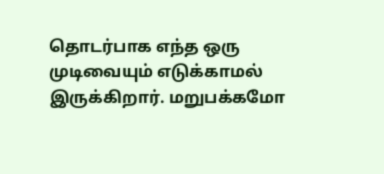தொடர்பாக எந்த ஒரு முடிவையும் எடுக்காமல் இருக்கிறார். மறுபக்கமோ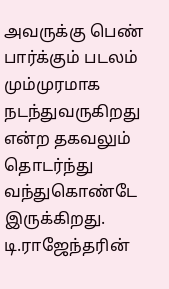அவருக்கு பெண் பார்க்கும் படலம் மும்முரமாக நடந்துவருகிறது என்ற தகவலும் தொடர்ந்து வந்துகொண்டே இருக்கிறது.
டி.ராஜேந்தரின்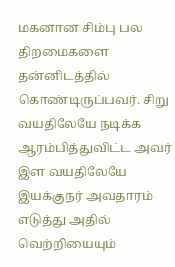மகனான சிம்பு பல திறமைகளை தன்னிடத்தில் கொண்டிருப்பவர். சிறு வயதிலேயே நடிக்க ஆரம்பித்துவிட்ட அவர் இள வயதிலேயே இயக்குநர் அவதாரம் எடுத்து அதில் வெற்றியையும்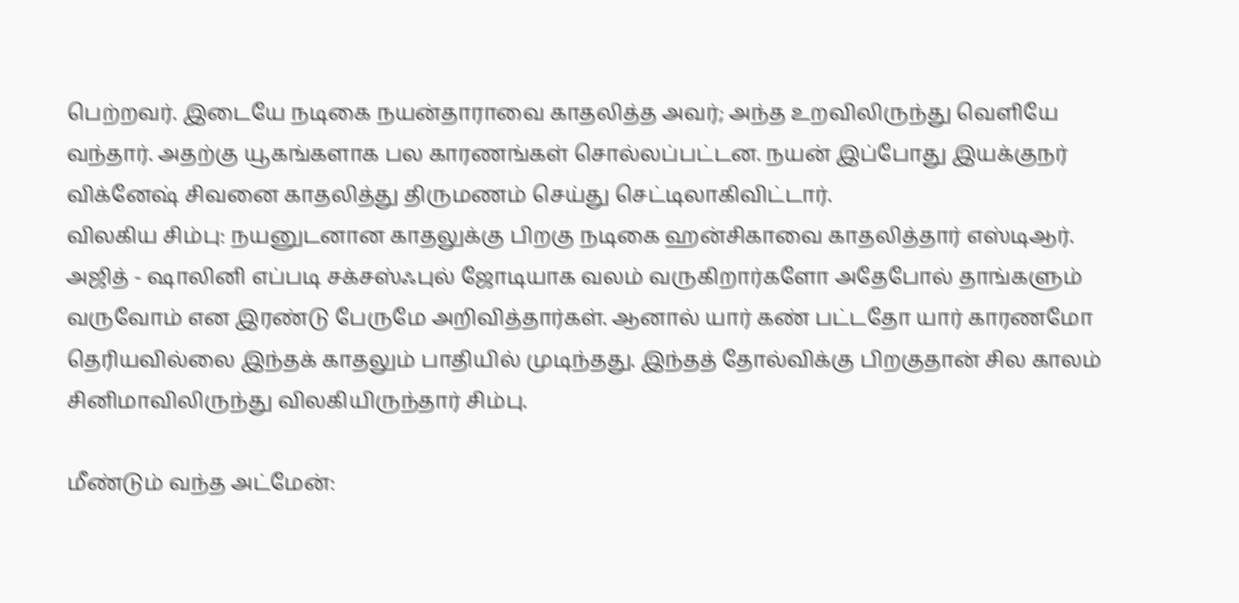பெற்றவர். இடையே நடிகை நயன்தாராவை காதலித்த அவர்; அந்த உறவிலிருந்து வெளியே வந்தார். அதற்கு யூகங்களாக பல காரணங்கள் சொல்லப்பட்டன. நயன் இப்போது இயக்குநர் விக்னேஷ் சிவனை காதலித்து திருமணம் செய்து செட்டிலாகிவிட்டார்.
விலகிய சிம்பு: நயனுடனான காதலுக்கு பிறகு நடிகை ஹன்சிகாவை காதலித்தார் எஸ்டிஆர். அஜித் - ஷாலினி எப்படி சக்சஸ்ஃபுல் ஜோடியாக வலம் வருகிறார்களோ அதேபோல் தாங்களும் வருவோம் என இரண்டு பேருமே அறிவித்தார்கள். ஆனால் யார் கண் பட்டதோ யார் காரணமோ தெரியவில்லை இந்தக் காதலும் பாதியில் முடிந்தது. இந்தத் தோல்விக்கு பிறகுதான் சில காலம் சினிமாவிலிருந்து விலகியிருந்தார் சிம்பு.

மீண்டும் வந்த அட்மேன்: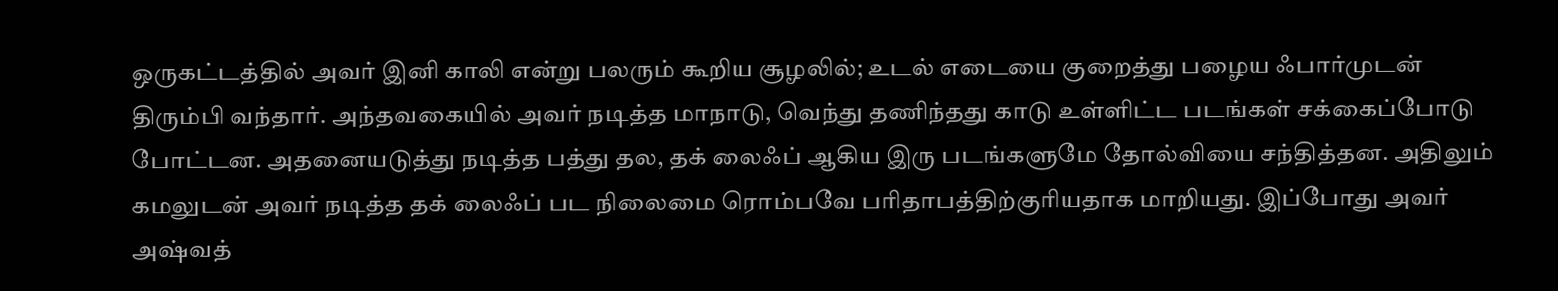ஒருகட்டத்தில் அவர் இனி காலி என்று பலரும் கூறிய சூழலில்; உடல் எடையை குறைத்து பழைய ஃபார்முடன் திரும்பி வந்தார். அந்தவகையில் அவர் நடித்த மாநாடு, வெந்து தணிந்தது காடு உள்ளிட்ட படங்கள் சக்கைப்போடு போட்டன. அதனையடுத்து நடித்த பத்து தல, தக் லைஃப் ஆகிய இரு படங்களுமே தோல்வியை சந்தித்தன. அதிலும் கமலுடன் அவர் நடித்த தக் லைஃப் பட நிலைமை ரொம்பவே பரிதாபத்திற்குரியதாக மாறியது. இப்போது அவர் அஷ்வத்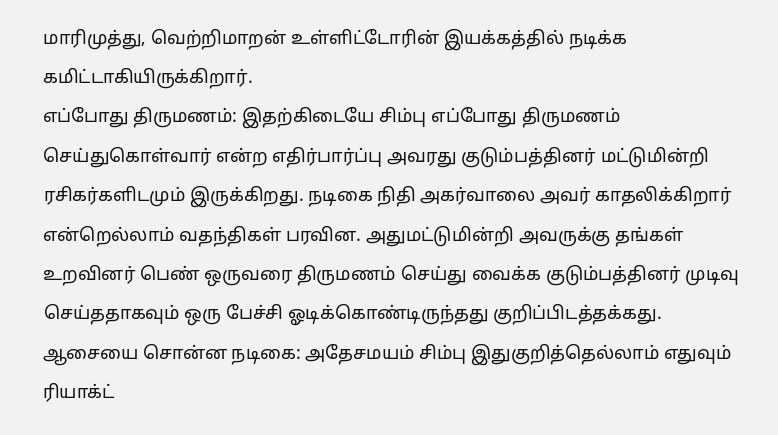மாரிமுத்து, வெற்றிமாறன் உள்ளிட்டோரின் இயக்கத்தில் நடிக்க கமிட்டாகியிருக்கிறார்.
எப்போது திருமணம்: இதற்கிடையே சிம்பு எப்போது திருமணம் செய்துகொள்வார் என்ற எதிர்பார்ப்பு அவரது குடும்பத்தினர் மட்டுமின்றி ரசிகர்களிடமும் இருக்கிறது. நடிகை நிதி அகர்வாலை அவர் காதலிக்கிறார் என்றெல்லாம் வதந்திகள் பரவின. அதுமட்டுமின்றி அவருக்கு தங்கள் உறவினர் பெண் ஒருவரை திருமணம் செய்து வைக்க குடும்பத்தினர் முடிவு செய்ததாகவும் ஒரு பேச்சி ஓடிக்கொண்டிருந்தது குறிப்பிடத்தக்கது.
ஆசையை சொன்ன நடிகை: அதேசமயம் சிம்பு இதுகுறித்தெல்லாம் எதுவும் ரியாக்ட்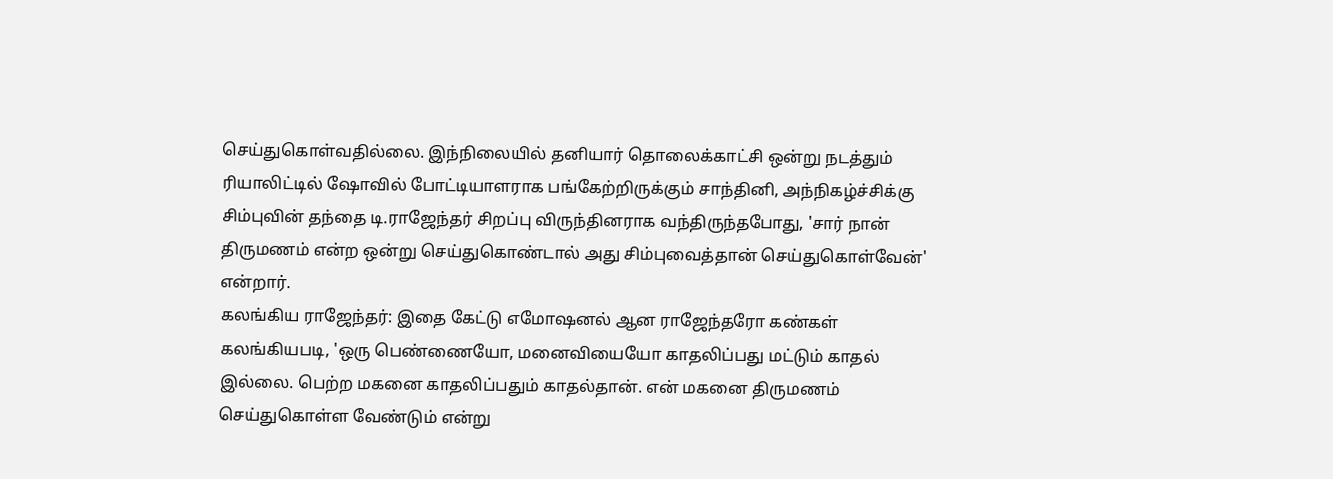செய்துகொள்வதில்லை. இந்நிலையில் தனியார் தொலைக்காட்சி ஒன்று நடத்தும் ரியாலிட்டில் ஷோவில் போட்டியாளராக பங்கேற்றிருக்கும் சாந்தினி, அந்நிகழ்ச்சிக்கு சிம்புவின் தந்தை டி.ராஜேந்தர் சிறப்பு விருந்தினராக வந்திருந்தபோது, 'சார் நான் திருமணம் என்ற ஒன்று செய்துகொண்டால் அது சிம்புவைத்தான் செய்துகொள்வேன்' என்றார்.
கலங்கிய ராஜேந்தர்: இதை கேட்டு எமோஷனல் ஆன ராஜேந்தரோ கண்கள் கலங்கியபடி, 'ஒரு பெண்ணையோ, மனைவியையோ காதலிப்பது மட்டும் காதல் இல்லை. பெற்ற மகனை காதலிப்பதும் காதல்தான். என் மகனை திருமணம் செய்துகொள்ள வேண்டும் என்று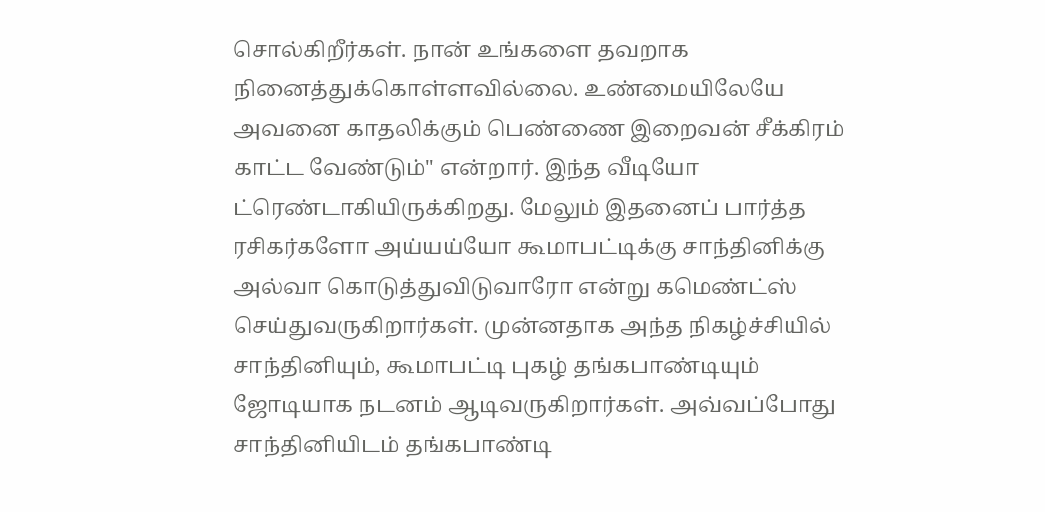சொல்கிறீர்கள். நான் உங்களை தவறாக நினைத்துக்கொள்ளவில்லை. உண்மையிலேயே அவனை காதலிக்கும் பெண்ணை இறைவன் சீக்கிரம் காட்ட வேண்டும்" என்றார். இந்த வீடியோ ட்ரெண்டாகியிருக்கிறது. மேலும் இதனைப் பார்த்த ரசிகர்களோ அய்யய்யோ கூமாபட்டிக்கு சாந்தினிக்கு அல்வா கொடுத்துவிடுவாரோ என்று கமெண்ட்ஸ் செய்துவருகிறார்கள். முன்னதாக அந்த நிகழ்ச்சியில் சாந்தினியும், கூமாபட்டி புகழ் தங்கபாண்டியும் ஜோடியாக நடனம் ஆடிவருகிறார்கள். அவ்வப்போது சாந்தினியிடம் தங்கபாண்டி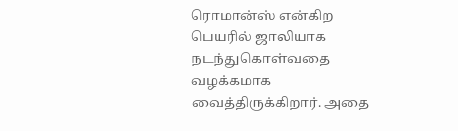ரொமான்ஸ் என்கிற பெயரில் ஜாலியாக நடந்துகொள்வதை வழக்கமாக வைத்திருக்கிறார். அதை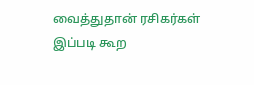வைத்துதான் ரசிகர்கள் இப்படி கூற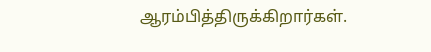ஆரம்பித்திருக்கிறார்கள்.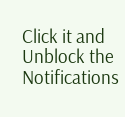Click it and Unblock the Notifications